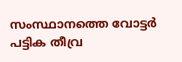സംസ്ഥാനത്തെ വോട്ടർ പട്ടിക തീവ്ര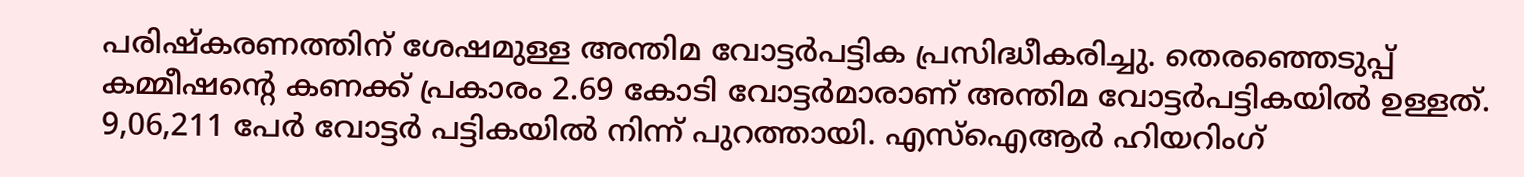പരിഷ്‌കരണത്തിന് ശേഷമുള്ള അന്തിമ വോട്ടർപട്ടിക പ്രസിദ്ധീകരിച്ചു. തെരഞ്ഞെടുപ്പ് കമ്മീഷൻ്റെ കണക്ക് പ്രകാരം 2.69 കോടി വോട്ടർമാരാണ് അന്തിമ വോട്ടർപട്ടികയിൽ ഉള്ളത്. 9,06,211 പേർ വോട്ടര്‍ പട്ടികയിൽ നിന്ന് പുറത്തായി. എസ്ഐആർ ഹിയറിംഗ്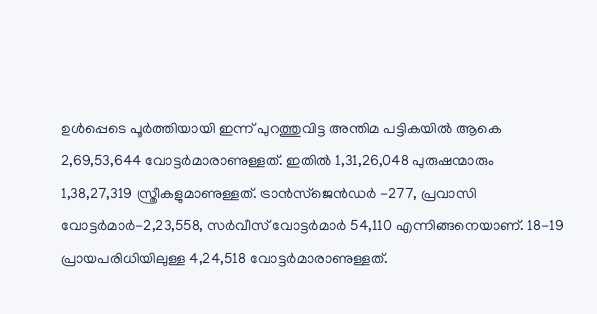ഉൾപ്പെടെ പൂർത്തിയായി ഇന്ന് പുറത്തുവിട്ട അന്തിമ പട്ടികയിൽ ആകെ 2,69,53,644 വോട്ടർമാരാണുള്ളത്. ഇതിൽ 1,31,26,048 പുരുഷന്മാരും 1,38,27,319 സ്ത്രീകളുമാണുള്ളത്. ട്രാൻസ്ജെൻഡർ -277, പ്രവാസി വോട്ടർമാർ-2,23,558, സർവീസ് വോട്ടർമാർ 54,110 എന്നിങ്ങനെയാണ്. 18-19 പ്രായപരിധിയിലുള്ള 4,24,518 വോട്ടർമാരാണുള്ളത്.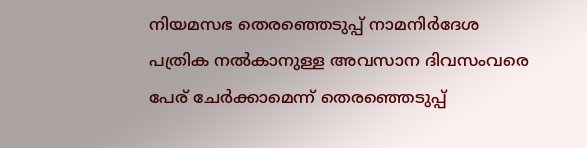നിയമസഭ തെരഞ്ഞെടുപ്പ് നാമനിർദേശ പത്രിക നൽകാനുള്ള അവസാന ദിവസംവരെ പേര് ചേർക്കാമെന്ന് തെരഞ്ഞെടുപ്പ്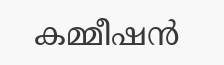കമ്മീഷൻ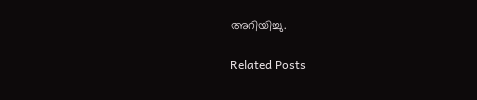അറിയിച്ചു.

Related Posts